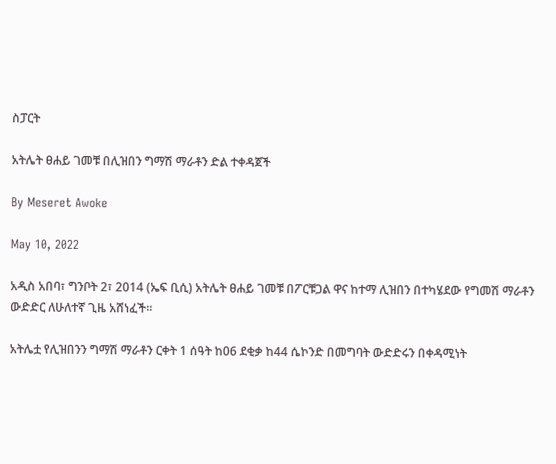ስፓርት

አትሌት ፀሐይ ገመቹ በሊዝበን ግማሽ ማራቶን ድል ተቀዳጀች

By Meseret Awoke

May 10, 2022

አዲስ አበባ፣ ግንቦት 2፣ 2014 (ኤፍ ቢሲ) አትሌት ፀሐይ ገመቹ በፖርቹጋል ዋና ከተማ ሊዝበን በተካሄደው የግመሽ ማራቶን ውድድር ለሁለተኛ ጊዜ አሸነፈች፡፡

አትሌቷ የሊዝበንን ግማሽ ማራቶን ርቀት 1 ሰዓት ከ06 ደቂቃ ከ44 ሴኮንድ በመግባት ውድድሩን በቀዳሚነት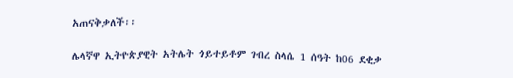አጠናቅቃለች፡፡

ሌላኛዋ ኢትዮጵያዊት አትሌት ጎይተይቶም ገብረ ስላሴ 1 ሰዓት ከ06 ደቂቃ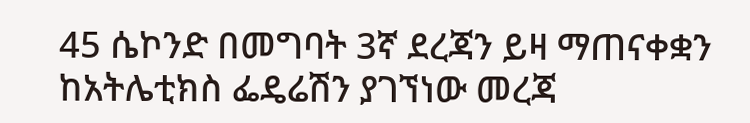45 ሴኮንድ በመግባት 3ኛ ደረጃን ይዛ ማጠናቀቋን ከአትሌቲክስ ፌዴሬሽን ያገኘነው መረጃ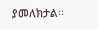ያመለክታል፡፡